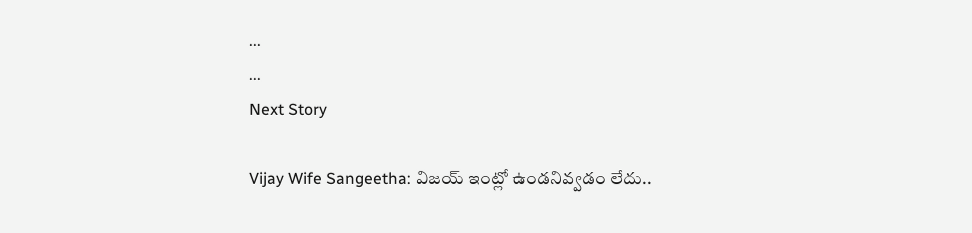...
...
Next Story

Vijay Wife Sangeetha: విజయ్ ఇంట్లో ఉండనివ్వడం లేదు..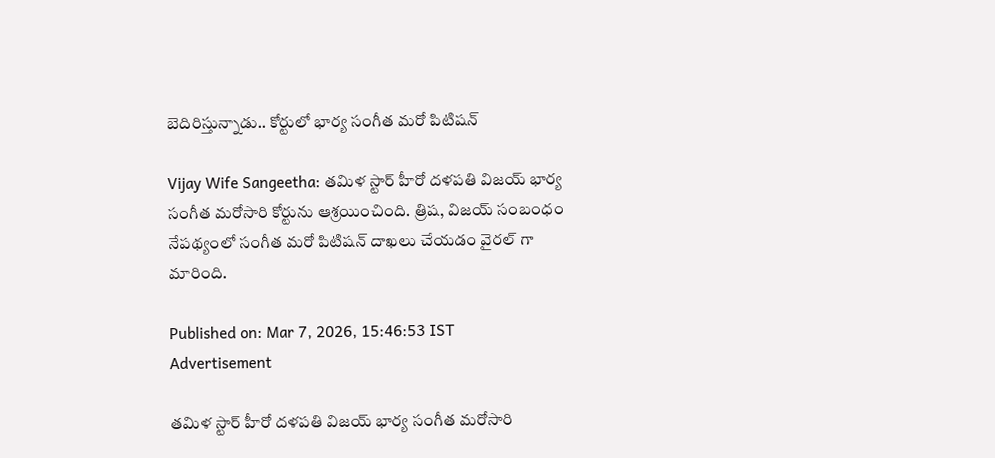బెదిరిస్తున్నాడు.. కోర్టులో భార్య సంగీత మరో పిటిషన్

Vijay Wife Sangeetha: తమిళ స్టార్ హీరో దళపతి విజయ్ భార్య సంగీత మరోసారి కోర్టును ఆశ్రయించింది. త్రిష, విజయ్ సంబంధం నేపథ్యంలో సంగీత మరో పిటిషన్ దాఖలు చేయడం వైరల్ గా మారింది.

Published on: Mar 7, 2026, 15:46:53 IST
Advertisement

తమిళ స్టార్ హీరో దళపతి విజయ్ భార్య సంగీత మరోసారి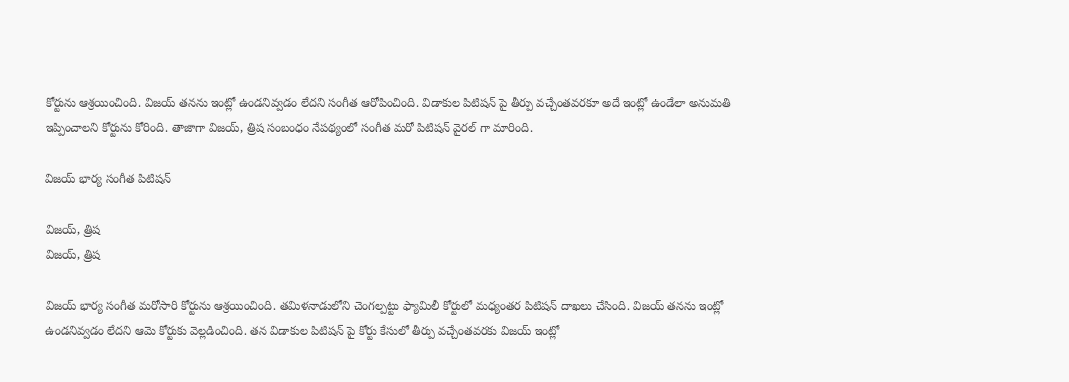కోర్టును ఆశ్రయించింది. విజయ్ తనను ఇంట్లో ఉండనివ్వడం లేదని సంగీత ఆరోపించింది. విడాకుల పిటిషన్ పై తీర్పు వచ్చేంతవరకూ అదే ఇంట్లో ఉండేలా అనుమతి ఇప్పించాలని కోర్టును కోరింది. తాజాగా విజయ్, త్రిష సంబంధం నేపథ్యంలో సంగీత మరో పిటిషన్ వైరల్ గా మారింది.

విజయ్ భార్య సంగీత పిటిషన్

విజయ్, త్రిష
విజయ్, త్రిష

విజయ్ భార్య సంగీత మరోసారి కోర్టును ఆశ్రయించింది. తమిళనాడులోని చెంగల్పట్టు ఫ్యామిలీ కోర్టులో మధ్యంతర పిటిషన్ దాఖలు చేసింది. విజయ్ తనను ఇంట్లో ఉండనివ్వడం లేదని ఆమె కోర్టుకు వెల్లడించింది. తన విడాకుల పిటిషన్ పై కోర్టు కేసులో తీర్పు వచ్చేంతవరకు విజయ్ ఇంట్లో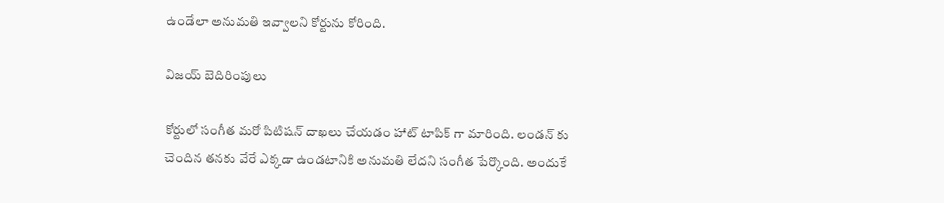ఉండేలా అనుమతి ఇవ్వాలని కోర్టును కోరింది.

విజయ్ బెదిరింపులు

కోర్టులో సంగీత మరో పిటిషన్ దాఖలు చేయడం హాట్ టాపిక్ గా మారింది. లండన్ కు చెందిన తనకు వేరే ఎక్కడా ఉండటానికి అనుమతి లేదని సంగీత పేర్కొంది. అందుకే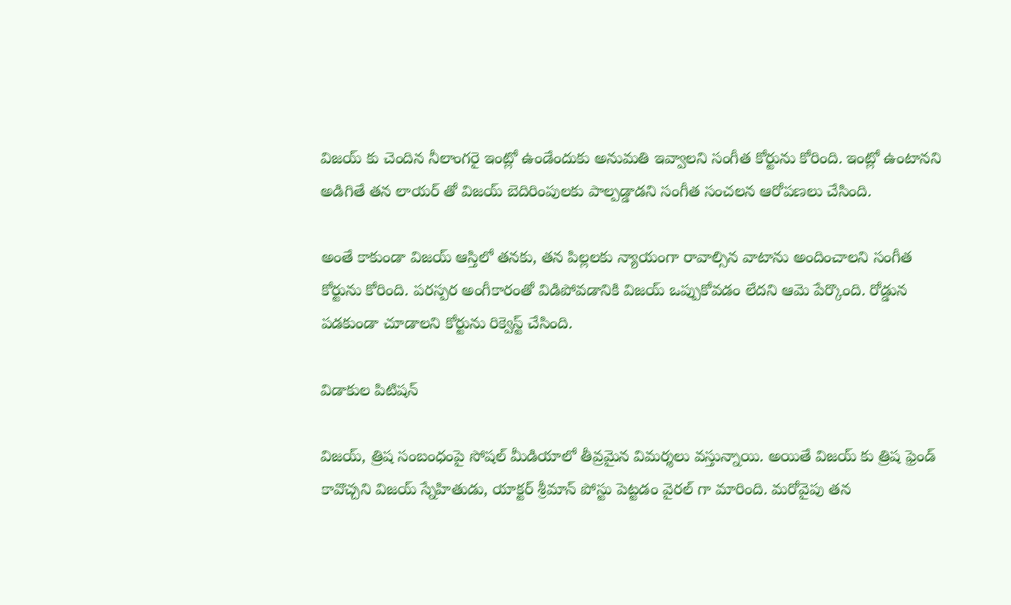విజయ్ కు చెందిన నీలాంగరై ఇంట్లో ఉండేందుకు అనుమతి ఇవ్వాలని సంగీత కోర్టును కోరింది. ఇంట్లో ఉంటానని అడిగితే తన లాయర్ తో విజయ్ బెదిరింపులకు పాల్పడ్డాడని సంగీత సంచలన ఆరోపణలు చేసింది.

అంతే కాకుండా విజయ్ ఆస్తిలో తనకు, తన పిల్లలకు న్యాయంగా రావాల్సిన వాటాను అందించాలని సంగీత కోర్టును కోరింది. పరస్పర అంగీకారంతో విడిపోవడానికి విజయ్ ఒప్పుకోవడం లేదని ఆమె పేర్కొంది. రోడ్డున పడకుండా చూడాలని కోర్టును రిక్వెస్ట్ చేసింది.

విడాకుల పిటిషన్

విజయ్, త్రిష సంబంధంపై సోషల్ మీడియాలో తీవ్రమైన విమర్శలు వస్తున్నాయి. అయితే విజయ్ కు త్రిష ఫ్రెండ్ కావొచ్చని విజయ్ స్నేహితుడు, యాక్టర్ శ్రీమాన్ పోస్టు పెట్టడం వైరల్ గా మారింది. మరోవైపు తన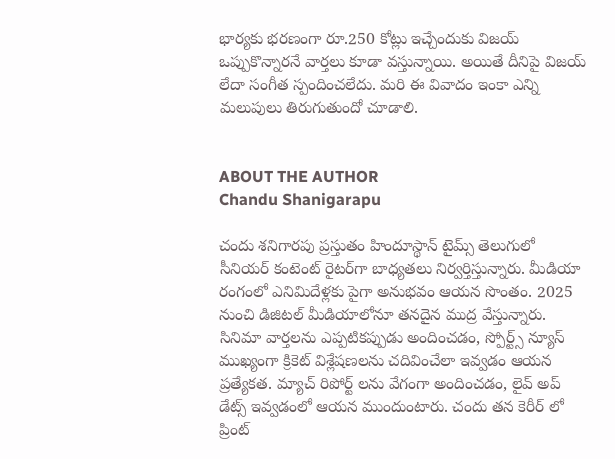భార్యకు భరణంగా రూ.250 కోట్లు ఇచ్చేందుకు విజయ్ ఒప్పుకొన్నారనే వార్తలు కూడా వస్తున్నాయి. అయితే దీనిపై విజయ్ లేదా సంగీత స్పందించలేదు. మరి ఈ వివాదం ఇంకా ఎన్ని మలుపులు తిరుగుతుందో చూడాలి.


ABOUT THE AUTHOR
Chandu Shanigarapu

చందు శనిగారపు ప్రస్తుతం హిందూస్థాన్ టైమ్స్ తెలుగులో సీనియర్ కంటెంట్ రైట‌ర్‌గా బాధ్యతలు నిర్వర్తిస్తున్నారు. మీడియా రంగంలో ఎనిమిదేళ్లకు పైగా అనుభవం ఆయన సొంతం. 2025 నుంచి డిజిటల్ మీడియాలోనూ తనదైన ముద్ర వేస్తున్నారు. సినిమా వార్తలను ఎప్పటికప్పుడు అందించడం, స్పోర్ట్స్ న్యూస్ ముఖ్యంగా క్రికెట్ విశ్లేషణలను చదివించేలా ఇవ్వడం ఆయన ప్రత్యేకత. మ్యాచ్ రిపోర్ట్ లను వేగంగా అందించడం, లైవ్ అప్ డేట్స్ ఇవ్వడంలో ఆయన ముందుంటారు. చందు తన కెరీర్ లో ప్రింట్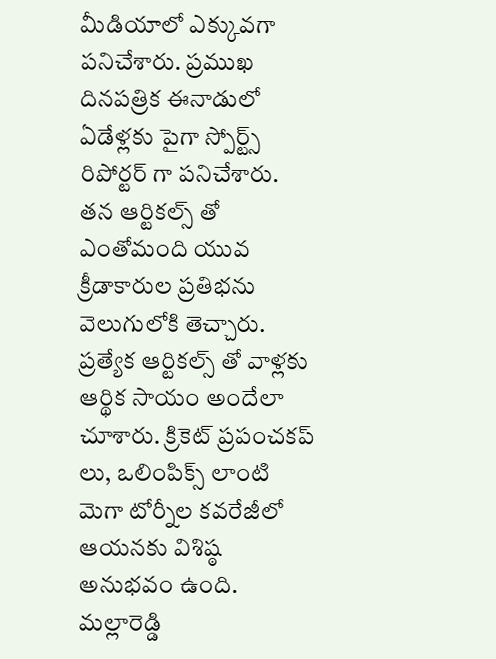మీడియాలో ఎక్కువగా పనిచేశారు. ప్రముఖ దినపత్రిక ఈనాడులో ఏడేళ్లకు పైగా స్పోర్ట్స్ రిపోర్టర్ గా పనిచేశారు. తన ఆర్టికల్స్ తో ఎంతోమంది యువ క్రీడాకారుల ప్రతిభను వెలుగులోకి తెచ్చారు. ప్రత్యేక ఆర్టికల్స్ తో వాళ్లకు ఆర్థిక సాయం అందేలా చూశారు. క్రికెట్ ప్రపంచకప్ లు, ఒలింపిక్స్ లాంటి మెగా టోర్నీల కవరేజీలో ఆయనకు విశిష్ఠ అనుభవం ఉంది. మల్లారెడ్డి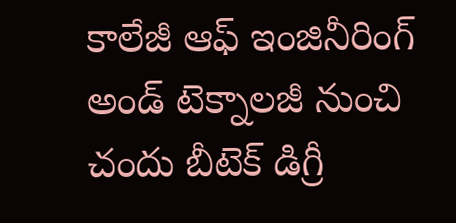కాలేజీ ఆఫ్ ఇంజినీరింగ్ అండ్ టెక్నాలజీ నుంచి చందు బీటెక్ డిగ్రీ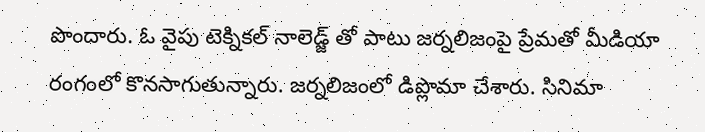పొందారు. ఓ వైపు టెక్నికల్ నాలెడ్జ్ తో పాటు జర్నలిజంపై ప్రేమతో మీడియా రంగంలో కొనసాగుతున్నారు. జర్నలిజంలో డిప్లొమా చేశారు. సినిమా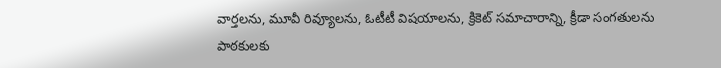వార్తలను, మూవీ రివ్యూలను, ఓటీటీ విషయాలను, క్రికెట్ సమాచారాన్ని, క్రీడా సంగతులను పాఠకులకు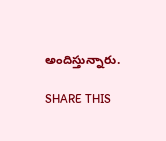అందిస్తున్నారు.

SHARE THIS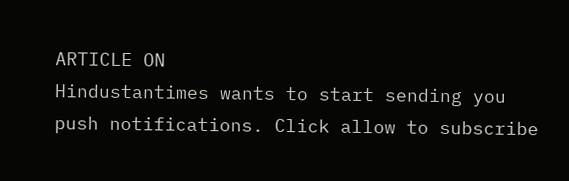ARTICLE ON
Hindustantimes wants to start sending you push notifications. Click allow to subscribe